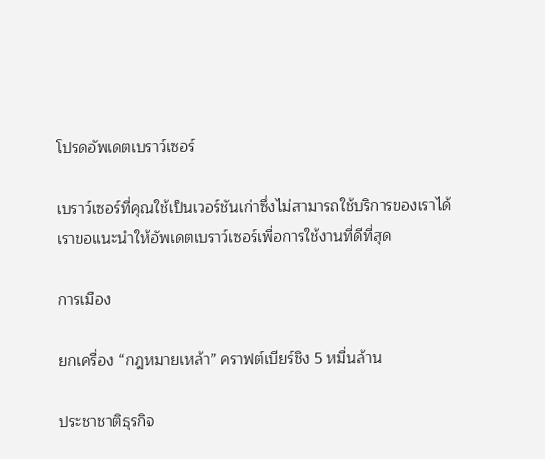โปรดอัพเดตเบราว์เซอร์

เบราว์เซอร์ที่คุณใช้เป็นเวอร์ชันเก่าซึ่งไม่สามารถใช้บริการของเราได้ เราขอแนะนำให้อัพเดตเบราว์เซอร์เพื่อการใช้งานที่ดีที่สุด

การเมือง

ยกเครื่อง “กฎหมายเหล้า” คราฟต์เบียร์ชิง 5 หมื่นล้าน

ประชาชาติธุรกิจ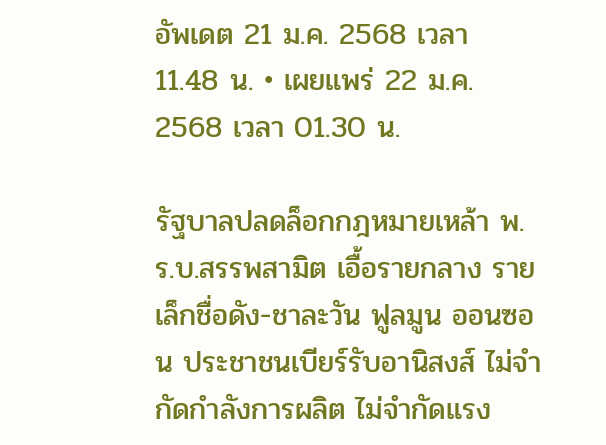อัพเดต 21 ม.ค. 2568 เวลา 11.48 น. • เผยแพร่ 22 ม.ค. 2568 เวลา 01.30 น.

รัฐบาลปลดล็อกกฎหมายเหล้า พ.ร.บ.สรรพสามิต เอื้อรายกลาง รายเล็กชื่อดัง-ชาละวัน ฟูลมูน ออนซอน ประชาชนเบียร์รับอานิสงส์ ไม่จำกัดกำลังการผลิต ไม่จำกัดแรง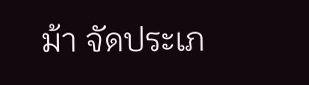ม้า จัดประเภ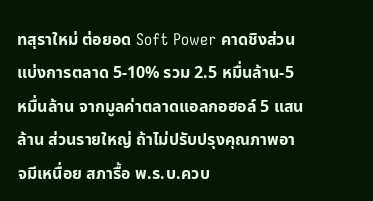ทสุราใหม่ ต่อยอด Soft Power คาดชิงส่วนแบ่งการตลาด 5-10% รวม 2.5 หมื่นล้าน-5 หมื่นล้าน จากมูลค่าตลาดแอลกอฮอล์ 5 แสนล้าน ส่วนรายใหญ่ ถ้าไม่ปรับปรุงคุณภาพอาจมีเหนื่อย สภารื้อ พ.ร.บ.ควบ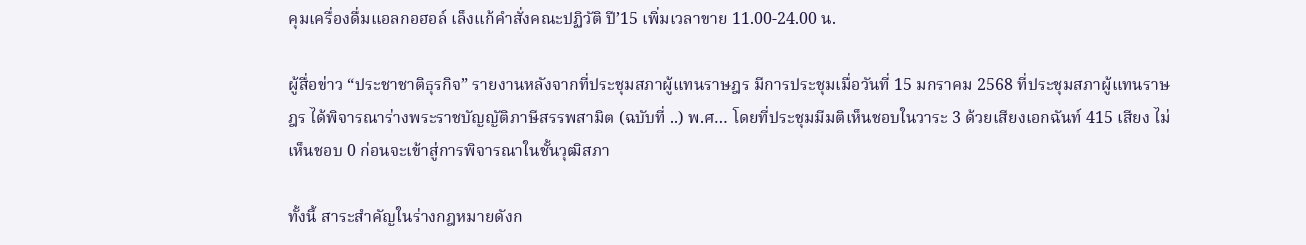คุมเครื่องดื่มแอลกอฮอล์ เล็งแก้คำสั่งคณะปฏิวัติ ปี’15 เพิ่มเวลาขาย 11.00-24.00 น.

ผู้สื่อข่าว “ประชาชาติธุรกิจ” รายงานหลังจากที่ประชุมสภาผู้แทนราษฎร มีการประชุมเมื่อวันที่ 15 มกราคม 2568 ที่ประชุมสภาผู้แทนราษฎร ได้พิจารณาร่างพระราชบัญญัติภาษีสรรพสามิต (ฉบับที่ ..) พ.ศ… โดยที่ประชุมมีมติเห็นชอบในวาระ 3 ด้วยเสียงเอกฉันท์ 415 เสียง ไม่เห็นชอบ 0 ก่อนจะเข้าสู่การพิจารณาในชั้นวุฒิสภา

ทั้งนี้ สาระสำคัญในร่างกฎหมายดังก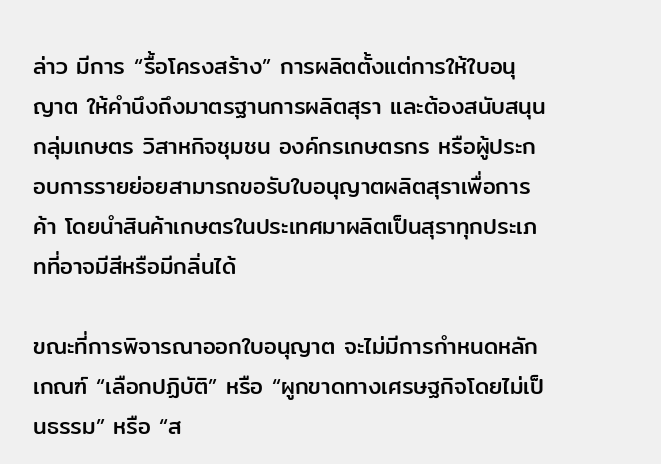ล่าว มีการ “รื้อโครงสร้าง” การผลิตตั้งแต่การให้ใบอนุญาต ให้คำนึงถึงมาตรฐานการผลิตสุรา และต้องสนับสนุนกลุ่มเกษตร วิสาหกิจชุมชน องค์กรเกษตรกร หรือผู้ประกอบการรายย่อยสามารถขอรับใบอนุญาตผลิตสุราเพื่อการค้า โดยนำสินค้าเกษตรในประเทศมาผลิตเป็นสุราทุกประเภทที่อาจมีสีหรือมีกลิ่นได้

ขณะที่การพิจารณาออกใบอนุญาต จะไม่มีการกำหนดหลักเกณฑ์ “เลือกปฏิบัติ” หรือ “ผูกขาดทางเศรษฐกิจโดยไม่เป็นธรรม” หรือ “ส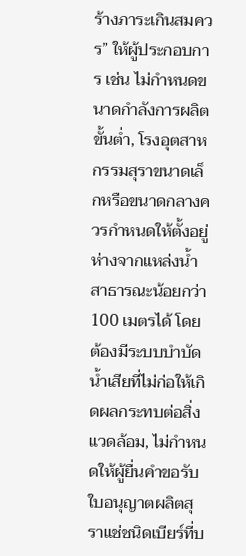ร้างภาระเกินสมควร” ให้ผู้ประกอบการ เช่น ไม่กำหนดขนาดกำลังการผลิตขั้นต่ำ, โรงอุตสาหกรรมสุราขนาดเล็กหรือขนาดกลางควรกำหนดให้ตั้งอยู่ห่างจากแหล่งน้ำสาธารณะน้อยกว่า 100 เมตรได้ โดยต้องมีระบบบำบัดน้ำเสียที่ไม่ก่อให้เกิดผลกระทบต่อสิ่งแวดล้อม, ไม่กำหนดให้ผู้ยื่นคำขอรับใบอนุญาตผลิตสุราแช่ชนิดเบียร์ที่บ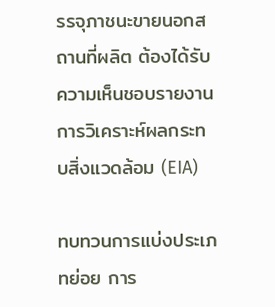รรจุภาชนะขายนอกสถานที่ผลิต ต้องได้รับความเห็นชอบรายงานการวิเคราะห์ผลกระทบสิ่งแวดล้อม (EIA)

ทบทวนการแบ่งประเภทย่อย การ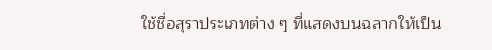ใช้ชื่อสุราประเภทต่าง ๆ ที่แสดงบนฉลากให้เป็น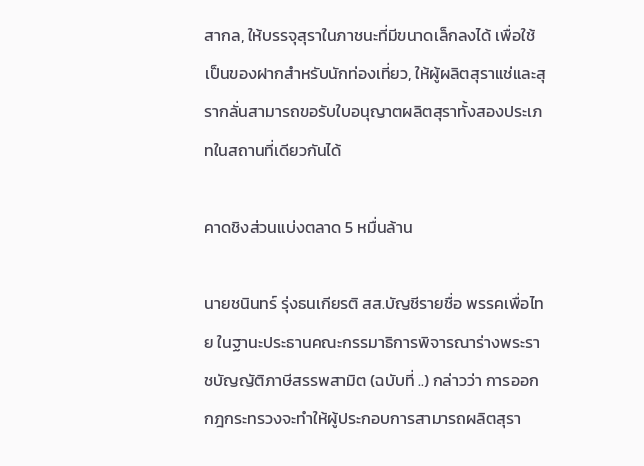สากล, ให้บรรจุสุราในภาชนะที่มีขนาดเล็กลงได้ เพื่อใช้เป็นของฝากสำหรับนักท่องเที่ยว, ให้ผู้ผลิตสุราแช่และสุรากลั่นสามารถขอรับใบอนุญาตผลิตสุราทั้งสองประเภทในสถานที่เดียวกันได้

คาดชิงส่วนแบ่งตลาด 5 หมื่นล้าน

นายชนินทร์ รุ่งธนเกียรติ สส.บัญชีรายชื่อ พรรคเพื่อไทย ในฐานะประธานคณะกรรมาธิการพิจารณาร่างพระราชบัญญัติภาษีสรรพสามิต (ฉบับที่ ..) กล่าวว่า การออกกฎกระทรวงจะทำให้ผู้ประกอบการสามารถผลิตสุรา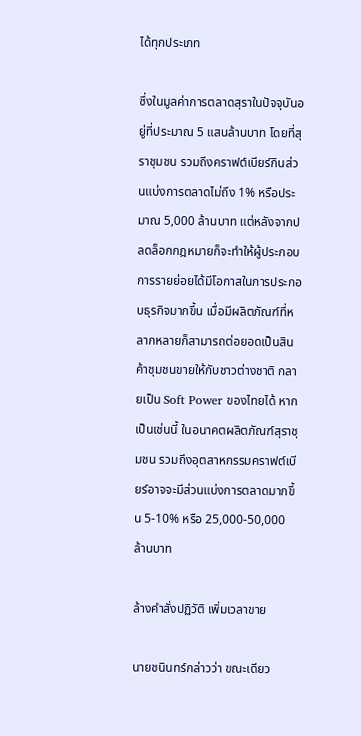ได้ทุกประเภท

ซึ่งในมูลค่าการตลาดสุราในปัจจุบันอยู่ที่ประมาณ 5 แสนล้านบาท โดยที่สุราชุมชน รวมถึงคราฟต์เบียร์กินส่วนแบ่งการตลาดไม่ถึง 1% หรือประมาณ 5,000 ล้านบาท แต่หลังจากปลดล็อกกฎหมายก็จะทำให้ผู้ประกอบการรายย่อยได้มีโอกาสในการประกอบธุรกิจมากขึ้น เมื่อมีผลิตภัณฑ์ที่หลากหลายก็สามารถต่อยอดเป็นสินค้าชุมชนขายให้กับชาวต่างชาติ กลายเป็น Soft Power ของไทยได้ หากเป็นเช่นนี้ ในอนาคตผลิตภัณฑ์สุราชุมชน รวมถึงอุตสาหกรรมคราฟต์เบียร์อาจจะมีส่วนแบ่งการตลาดมากขึ้น 5-10% หรือ 25,000-50,000 ล้านบาท

ล้างคำสั่งปฏิวัติ เพิ่มเวลาขาย

นายชนินทร์กล่าวว่า ขณะเดียว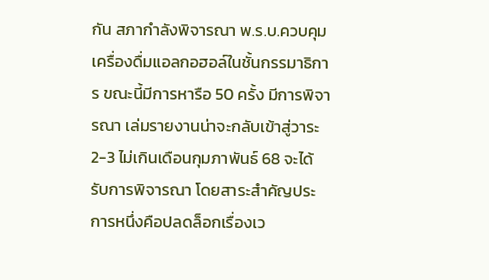กัน สภากำลังพิจารณา พ.ร.บ.ควบคุมเครื่องดื่มแอลกอฮอล์ในชั้นกรรมาธิการ ขณะนี้มีการหารือ 50 ครั้ง มีการพิจารณา เล่มรายงานน่าจะกลับเข้าสู่วาระ 2-3 ไม่เกินเดือนกุมภาพันธ์ 68 จะได้รับการพิจารณา โดยสาระสำคัญประการหนึ่งคือปลดล็อกเรื่องเว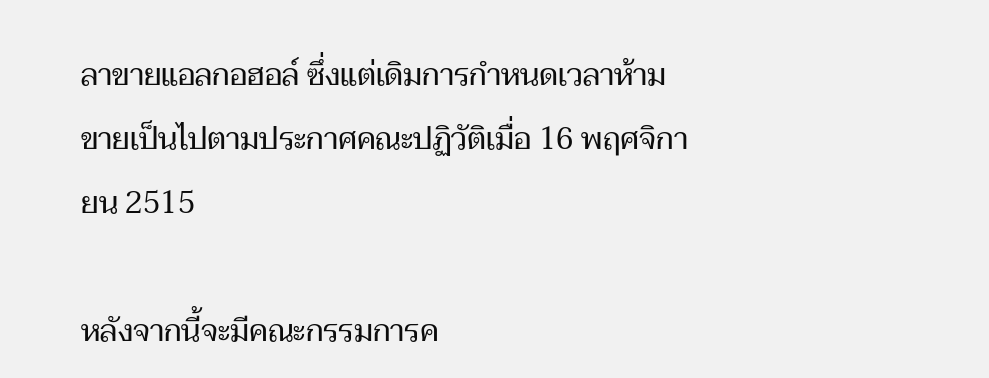ลาขายแอลกอฮอล์ ซึ่งแต่เดิมการกำหนดเวลาห้ามขายเป็นไปตามประกาศคณะปฏิวัติเมื่อ 16 พฤศจิกายน 2515

หลังจากนี้จะมีคณะกรรมการค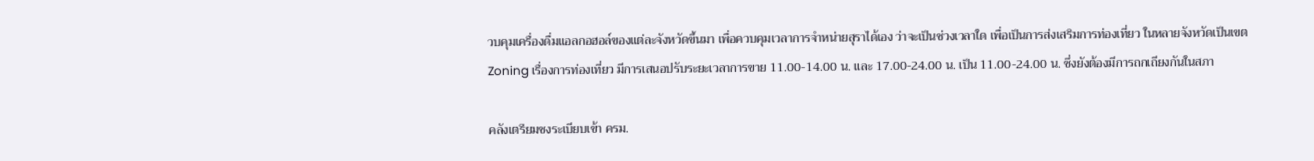วบคุมเครื่องดื่มแอลกอฮอล์ของแต่ละจังหวัดขึ้นมา เพื่อควบคุมเวลาการจำหน่ายสุราได้เอง ว่าจะเป็นช่วงเวลาใด เพื่อเป็นการส่งเสริมการท่องเที่ยว ในหลายจังหวัดเป็นเขต Zoning เรื่องการท่องเที่ยว มีการเสนอปรับระยะเวลาการขาย 11.00-14.00 น. และ 17.00-24.00 น. เป็น 11.00-24.00 น. ซึ่งยังต้องมีการถกเถียงกันในสภา

คลังเตรียมชงระเบียบเข้า ครม.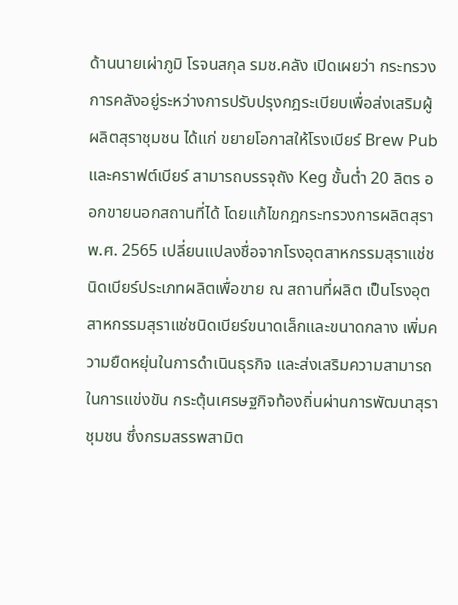ด้านนายเผ่าภูมิ โรจนสกุล รมช.คลัง เปิดเผยว่า กระทรวงการคลังอยู่ระหว่างการปรับปรุงกฎระเบียบเพื่อส่งเสริมผู้ผลิตสุราชุมชน ได้แก่ ขยายโอกาสให้โรงเบียร์ Brew Pub และคราฟต์เบียร์ สามารถบรรจุถัง Keg ขั้นต่ำ 20 ลิตร ออกขายนอกสถานที่ได้ โดยแก้ไขกฎกระทรวงการผลิตสุรา พ.ศ. 2565 เปลี่ยนแปลงชื่อจากโรงอุตสาหกรรมสุราแช่ชนิดเบียร์ประเภทผลิตเพื่อขาย ณ สถานที่ผลิต เป็นโรงอุตสาหกรรมสุราแช่ชนิดเบียร์ขนาดเล็กและขนาดกลาง เพิ่มความยืดหยุ่นในการดำเนินธุรกิจ และส่งเสริมความสามารถในการแข่งขัน กระตุ้นเศรษฐกิจท้องถิ่นผ่านการพัฒนาสุราชุมชน ซึ่งกรมสรรพสามิต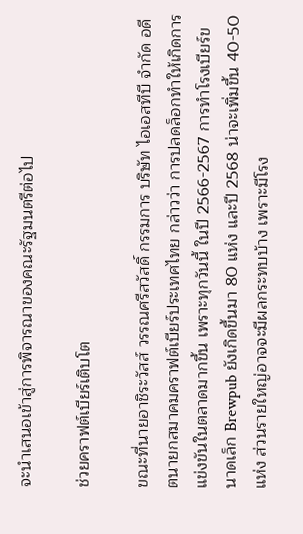จะนำเสนอเข้าสู่การพิจารณาของคณะรัฐมนตรีต่อไป

ช่วยคราฟต์เบียร์เติบโต

ขณะที่นายอาชิระวัสส์ วรรณศรีสวัสดิ์ กรรมการ บริษัท ไอเอสทีบี จำกัด อดีตนายกสมาคมคราฟต์เบียร์ประเทศไทย กล่าวว่า การปลดล็อกทำให้เกิดการแข่งขันในตลาดมากขึ้น เพราะทุกวันนี้ ในปี 2566-2567 การทำโรงเบียร์ขนาดเล็ก Brewpub ยังเกิดขึ้นมา 80 แห่ง และปี 2568 น่าจะเพิ่มขึ้น 40-50 แห่ง ส่วนรายใหญ่อาจจะมีผลกระทบบ้าง เพราะมีโรง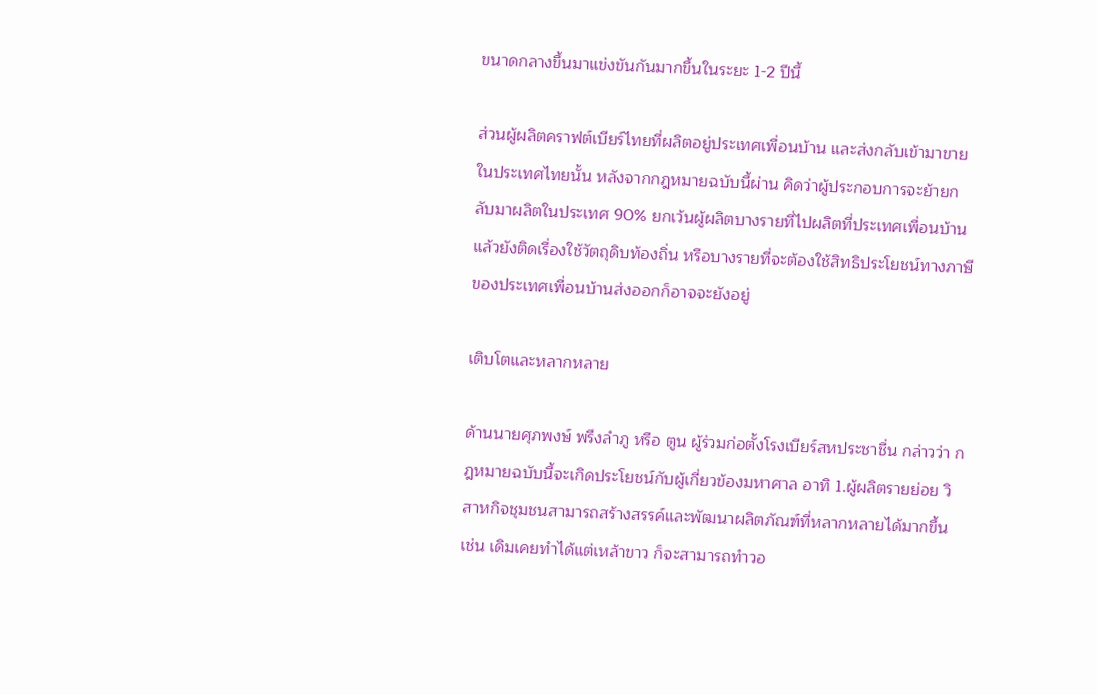ขนาดกลางขึ้นมาแข่งขันกันมากขึ้นในระยะ 1-2 ปีนี้

ส่วนผู้ผลิตคราฟต์เบียร์ไทยที่ผลิตอยู่ประเทศเพื่อนบ้าน และส่งกลับเข้ามาขายในประเทศไทยนั้น หลังจากกฎหมายฉบับนี้ผ่าน คิดว่าผู้ประกอบการจะย้ายกลับมาผลิตในประเทศ 90% ยกเว้นผู้ผลิตบางรายที่ไปผลิตที่ประเทศเพื่อนบ้านแล้วยังติดเรื่องใช้วัตถุดิบท้องถิ่น หรือบางรายที่จะต้องใช้สิทธิประโยชน์ทางภาษีของประเทศเพื่อนบ้านส่งออกก็อาจจะยังอยู่

เติบโตและหลากหลาย

ด้านนายศุภพงษ์ พรึงลำภู หรือ ตูน ผู้ร่วมก่อตั้งโรงเบียร์สหประชาชื่น กล่าวว่า กฎหมายฉบับนี้จะเกิดประโยชน์กับผู้เกี่ยวข้องมหาศาล อาทิ 1.ผู้ผลิตรายย่อย วิสาหกิจชุมชนสามารถสร้างสรรค์และพัฒนาผลิตภัณฑ์ที่หลากหลายได้มากขึ้น เช่น เดิมเคยทำได้แต่เหล้าขาว ก็จะสามารถทำวอ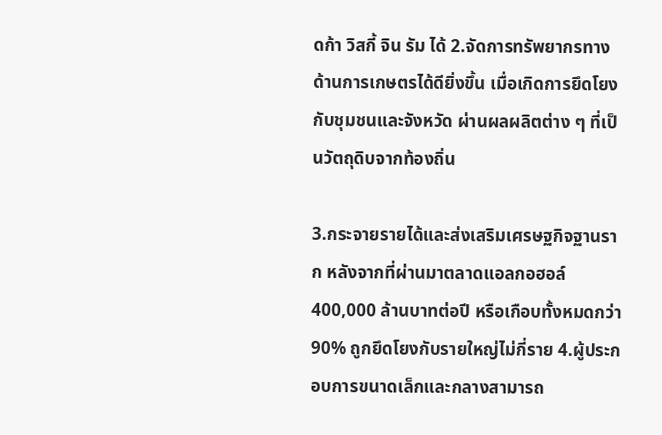ดก้า วิสกี้ จิน รัม ได้ 2.จัดการทรัพยากรทางด้านการเกษตรได้ดียิ่งขึ้น เมื่อเกิดการยึดโยงกับชุมชนและจังหวัด ผ่านผลผลิตต่าง ๆ ที่เป็นวัตถุดิบจากท้องถิ่น

3.กระจายรายได้และส่งเสริมเศรษฐกิจฐานราก หลังจากที่ผ่านมาตลาดแอลกอฮอล์ 400,000 ล้านบาทต่อปี หรือเกือบทั้งหมดกว่า 90% ถูกยึดโยงกับรายใหญ่ไม่กี่ราย 4.ผู้ประกอบการขนาดเล็กและกลางสามารถ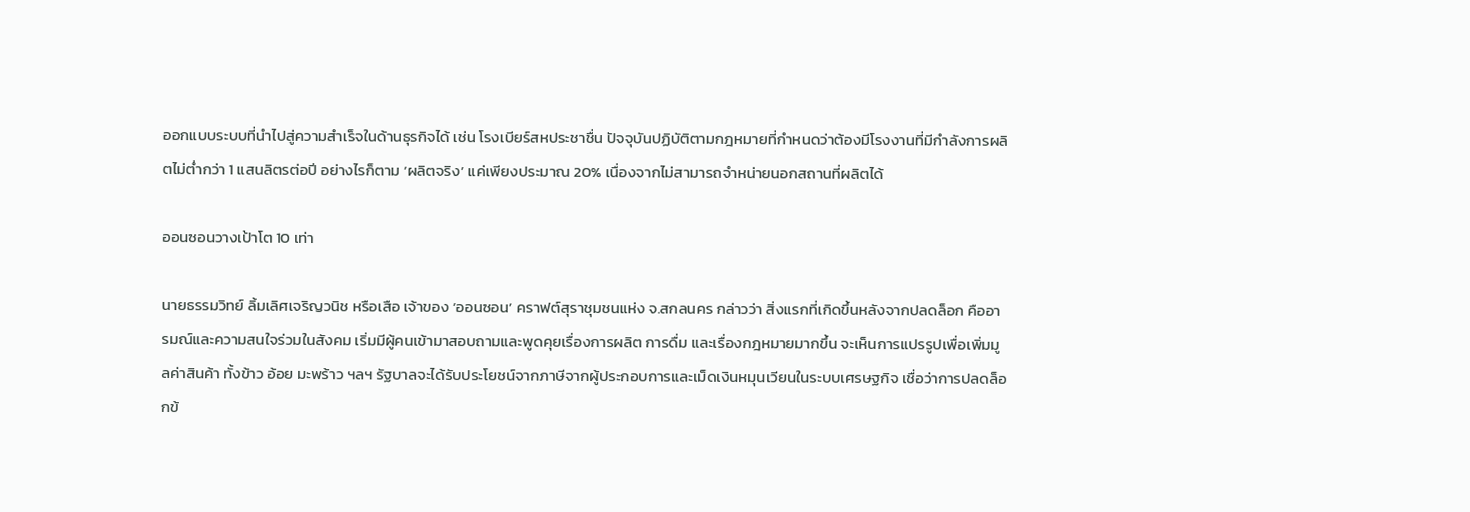ออกแบบระบบที่นำไปสู่ความสำเร็จในด้านธุรกิจได้ เช่น โรงเบียร์สหประชาชื่น ปัจจุบันปฏิบัติตามกฎหมายที่กำหนดว่าต้องมีโรงงานที่มีกำลังการผลิตไม่ต่ำกว่า 1 แสนลิตรต่อปี อย่างไรก็ตาม ‘ผลิตจริง’ แค่เพียงประมาณ 20% เนื่องจากไม่สามารถจำหน่ายนอกสถานที่ผลิตได้

ออนซอนวางเป้าโต 10 เท่า

นายธรรมวิทย์ ลิ้มเลิศเจริญวนิช หรือเสือ เจ้าของ ‘ออนซอน’ คราฟต์สุราชุมชนแห่ง จ.สกลนคร กล่าวว่า สิ่งแรกที่เกิดขึ้นหลังจากปลดล็อก คืออารมณ์และความสนใจร่วมในสังคม เริ่มมีผู้คนเข้ามาสอบถามและพูดคุยเรื่องการผลิต การดื่ม และเรื่องกฎหมายมากขึ้น จะเห็นการแปรรูปเพื่อเพิ่มมูลค่าสินค้า ทั้งข้าว อ้อย มะพร้าว ฯลฯ รัฐบาลจะได้รับประโยชน์จากภาษีจากผู้ประกอบการและเม็ดเงินหมุนเวียนในระบบเศรษฐกิจ เชื่อว่าการปลดล็อกข้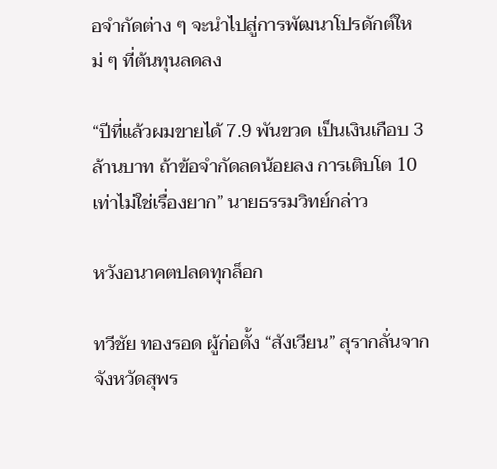อจำกัดต่าง ๆ จะนำไปสู่การพัฒนาโปรดักต์ใหม่ ๆ ที่ต้นทุนลดลง

“ปีที่แล้วผมขายได้ 7.9 พันขวด เป็นเงินเกือบ 3 ล้านบาท ถ้าข้อจำกัดลดน้อยลง การเติบโต 10 เท่าไม่ใช่เรื่องยาก” นายธรรมวิทย์กล่าว

หวังอนาคตปลดทุกล็อก

ทวีชัย ทองรอด ผู้ก่อตั้ง “สังเวียน” สุรากลั่นจากจังหวัดสุพร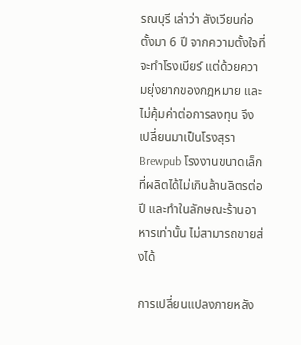รณบุรี เล่าว่า สังเวียนก่อตั้งมา 6 ปี จากความตั้งใจที่จะทำโรงเบียร์ แต่ด้วยความยุ่งยากของกฎหมาย และไม่คุ้มค่าต่อการลงทุน จึงเปลี่ยนมาเป็นโรงสุรา Brewpub โรงงานขนาดเล็กที่ผลิตได้ไม่เกินล้านลิตรต่อปี และทำในลักษณะร้านอาหารเท่านั้น ไม่สามารถขายส่งได้

การเปลี่ยนแปลงภายหลัง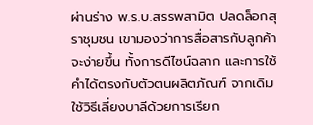ผ่านร่าง พ.ร.บ.สรรพสามิต ปลดล็อกสุราชุมชน เขามองว่าการสื่อสารกับลูกค้าจะง่ายขึ้น ทั้งการดีไซน์ฉลาก และการใช้คำได้ตรงกับตัวตนผลิตภัณฑ์ จากเดิมใช้วิธีเลี่ยงบาลีด้วยการเรียก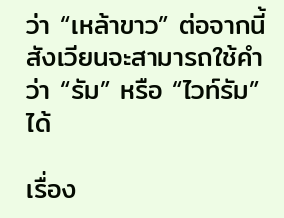ว่า “เหล้าขาว” ต่อจากนี้สังเวียนจะสามารถใช้คำว่า “รัม” หรือ “ไวท์รัม” ได้

เรื่อง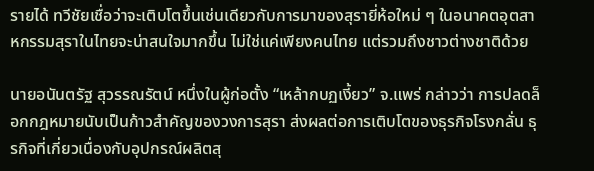รายได้ ทวีชัยเชื่อว่าจะเติบโตขึ้นเช่นเดียวกับการมาของสุรายี่ห้อใหม่ ๆ ในอนาคตอุตสาหกรรมสุราในไทยจะน่าสนใจมากขึ้น ไม่ใช่แค่เพียงคนไทย แต่รวมถึงชาวต่างชาติด้วย

นายอนันตรัฐ สุวรรณรัตน์ หนึ่งในผู้ก่อตั้ง “เหล้ากบฏเงี้ยว” จ.แพร่ กล่าวว่า การปลดล็อกกฎหมายนับเป็นก้าวสำคัญของวงการสุรา ส่งผลต่อการเติบโตของธุรกิจโรงกลั่น ธุรกิจที่เกี่ยวเนื่องกับอุปกรณ์ผลิตสุ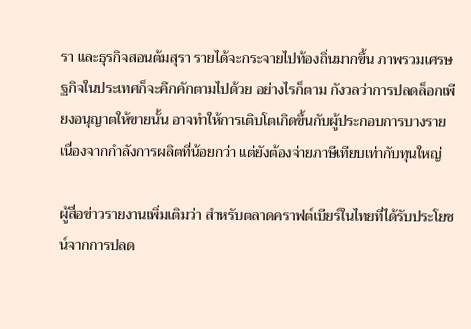รา และธุรกิจสอนต้มสุรา รายได้จะกระจายไปท้องถิ่นมากขึ้น ภาพรวมเศรษฐกิจในประเทศก็จะคึกคักตามไปด้วย อย่างไรก็ตาม กังวลว่าการปลดล็อกเพียงอนุญาตให้ขายนั้น อาจทำให้การเติบโตเกิดขึ้นกับผู้ประกอบการบางราย เนื่องจากกำลังการผลิตที่น้อยกว่า แต่ยังต้องจ่ายภาษีเทียบเท่ากับทุนใหญ่

ผู้สื่อข่าวรายงานเพิ่มเติมว่า สำหรับตลาดคราฟต์เบียร์ในไทยที่ได้รับประโยชน์จากการปลด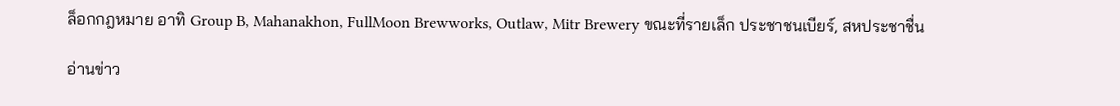ล็อกกฎหมาย อาทิ Group B, Mahanakhon, FullMoon Brewworks, Outlaw, Mitr Brewery ขณะที่รายเล็ก ประชาชนเบียร์, สหประชาชื่น

อ่านข่าว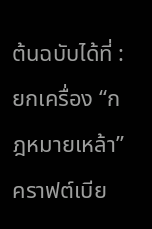ต้นฉบับได้ที่ : ยกเครื่อง “กฎหมายเหล้า” คราฟต์เบีย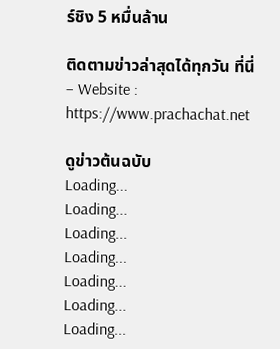ร์ชิง 5 หมื่นล้าน

ติดตามข่าวล่าสุดได้ทุกวัน ที่นี่
– Website : https://www.prachachat.net

ดูข่าวต้นฉบับ
Loading...
Loading...
Loading...
Loading...
Loading...
Loading...
Loading...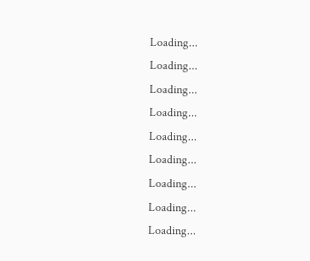Loading...
Loading...
Loading...
Loading...
Loading...
Loading...
Loading...
Loading...
Loading...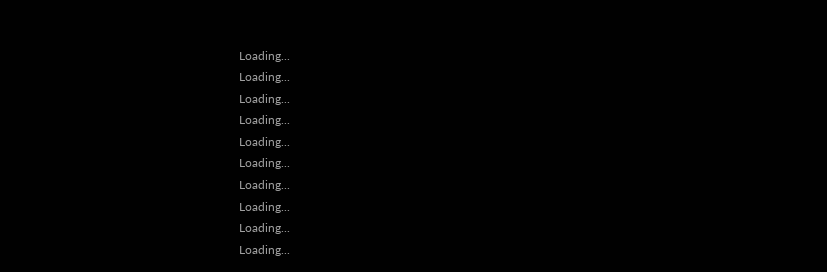Loading...
Loading...
Loading...
Loading...
Loading...
Loading...
Loading...
Loading...
Loading...
Loading...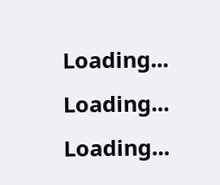Loading...
Loading...
Loading...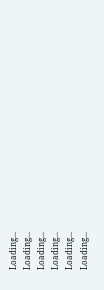Loading...
Loading...
Loading...
Loading...
Loading...
Loading...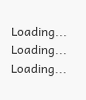Loading...
Loading...
Loading...